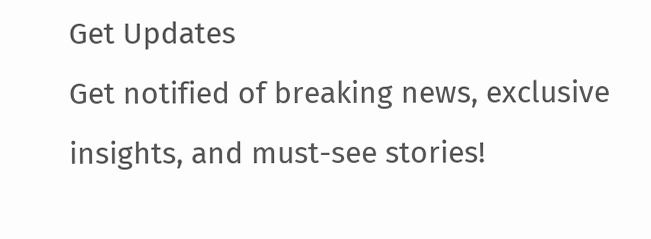Get Updates
Get notified of breaking news, exclusive insights, and must-see stories!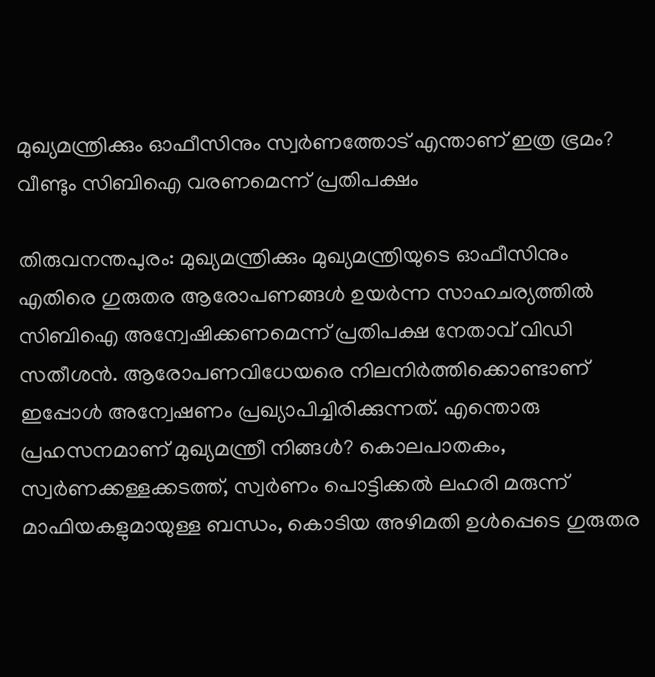മുഖ്യമന്ത്രിക്കും ഓഫീസിനും സ്വര്‍ണത്തോട് എന്താണ് ഇത്ര ഭ്രമം? വീണ്ടും സിബിഐ വരണമെന്ന് പ്രതിപക്ഷം

തിരുവനന്തപുരം: മുഖ്യമന്ത്രിക്കും മുഖ്യമന്ത്രിയുടെ ഓഫീസിനും എതിരെ ഗുരുതര ആരോപണങ്ങള്‍ ഉയര്‍ന്ന സാഹചര്യത്തില്‍ സിബിഐ അന്വേഷിക്കണമെന്ന് പ്രതിപക്ഷ നേതാവ് വിഡി സതീശന്‍. ആരോപണവിധേയരെ നിലനിര്‍ത്തിക്കൊണ്ടാണ് ഇപ്പോള്‍ അന്വേഷണം പ്രഖ്യാപിച്ചിരിക്കുന്നത്. എന്തൊരു പ്രഹസനമാണ് മുഖ്യമന്ത്രീ നിങ്ങള്‍? കൊലപാതകം, സ്വര്‍ണക്കള്ളക്കടത്ത്, സ്വര്‍ണം പൊട്ടിക്കല്‍ ലഹരി മരുന്ന് മാഫിയകളുമായുള്ള ബന്ധം, കൊടിയ അഴിമതി ഉള്‍പ്പെടെ ഗുരുതര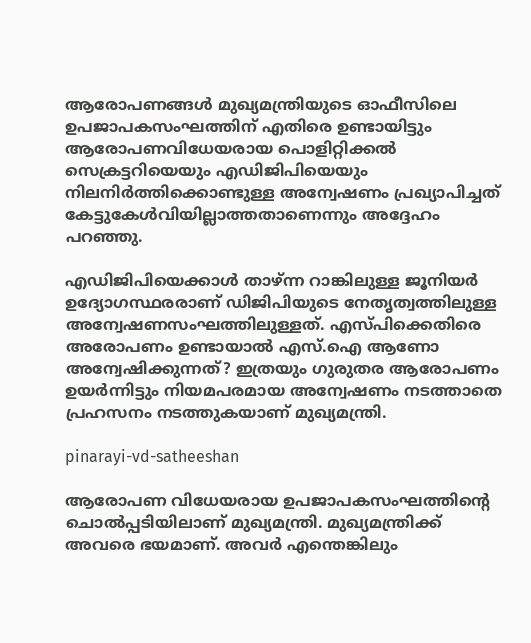ആരോപണങ്ങള്‍ മുഖ്യമന്ത്രിയുടെ ഓഫീസിലെ ഉപജാപകസംഘത്തിന് എതിരെ ഉണ്ടായിട്ടും ആരോപണവിധേയരായ പൊളിറ്റിക്കല്‍ സെക്രട്ടറിയെയും എഡിജിപിയെയും നിലനിര്‍ത്തിക്കൊണ്ടുള്ള അന്വേഷണം പ്രഖ്യാപിച്ചത് കേട്ടുകേള്‍വിയില്ലാത്തതാണെന്നും അദ്ദേഹം പറഞ്ഞു.

എഡിജിപിയെക്കാള്‍ താഴ്ന്ന റാങ്കിലുള്ള ജൂനിയര്‍ ഉദ്യോഗസ്ഥരരാണ് ഡിജിപിയുടെ നേതൃത്വത്തിലുള്ള അന്വേഷണസംഘത്തിലുള്ളത്. എസ്പിക്കെതിരെ അരോപണം ഉണ്ടായാല്‍ എസ്.ഐ ആണോ അന്വേഷിക്കുന്നത്? ഇത്രയും ഗുരുതര ആരോപണം ഉയര്‍ന്നിട്ടും നിയമപരമായ അന്വേഷണം നടത്താതെ പ്രഹസനം നടത്തുകയാണ് മുഖ്യമന്ത്രി.

pinarayi-vd-satheeshan

ആരോപണ വിധേയരായ ഉപജാപകസംഘത്തിന്റെ ചൊല്‍പ്പടിയിലാണ് മുഖ്യമന്ത്രി. മുഖ്യമന്ത്രിക്ക് അവരെ ഭയമാണ്. അവര്‍ എന്തെങ്കിലും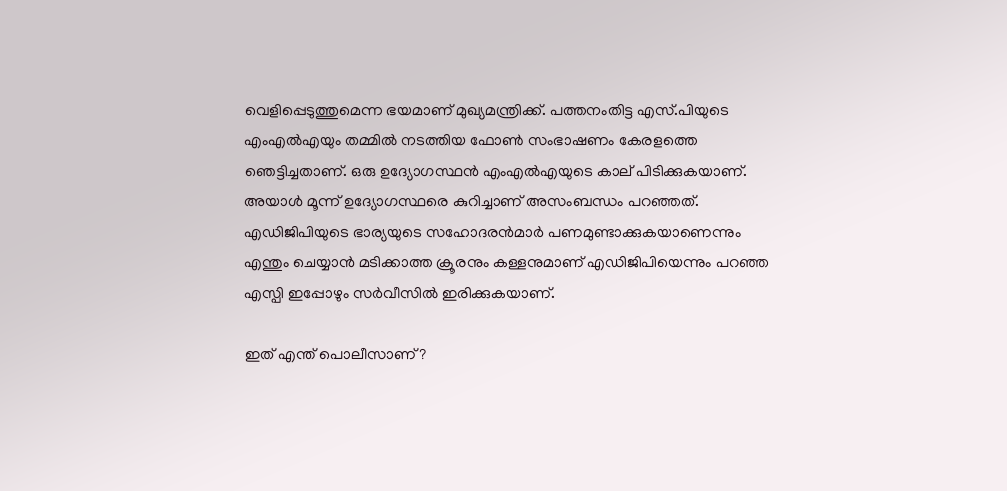വെളിപ്പെടുത്തുമെന്ന ഭയമാണ് മുഖ്യമന്ത്രിക്ക്. പത്തനംതിട്ട എസ്.പിയുടെ എംഎല്‍എയും തമ്മില്‍ നടത്തിയ ഫോണ്‍ സംഭാഷണം കേരളത്തെ ഞെട്ടിച്ചതാണ്. ഒരു ഉദ്യോഗസ്ഥന്‍ എംഎല്‍എയുടെ കാല് പിടിക്കുകയാണ്. അയാള്‍ മൂന്ന് ഉദ്യോഗസ്ഥരെ കുറിച്ചാണ് അസംബന്ധം പറഞ്ഞത്. എഡിജിപിയുടെ ഭാര്യയുടെ സഹോദരന്‍മാര്‍ പണമുണ്ടാക്കുകയാണെന്നും എന്തും ചെയ്യാന്‍ മടിക്കാത്ത ക്രൂരനും കള്ളനുമാണ് എഡിജിപിയെന്നും പറഞ്ഞ എസ്പി ഇപ്പോഴും സര്‍വീസില്‍ ഇരിക്കുകയാണ്.

ഇത് എന്ത് പൊലീസാണ്?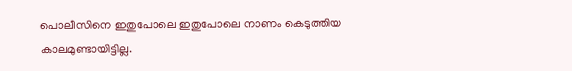പൊലീസിനെ ഇതുപോലെ ഇതുപോലെ നാണം കെടുത്തിയ കാലമുണ്ടായിട്ടില്ല.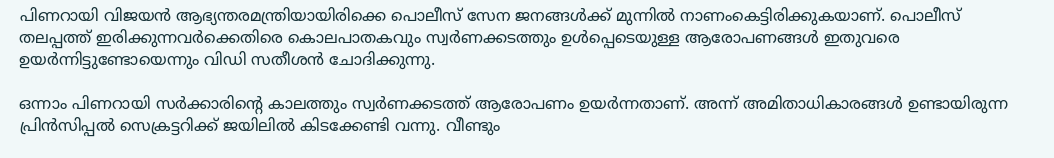പിണറായി വിജയന്‍ ആഭ്യന്തരമന്ത്രിയായിരിക്കെ പൊലീസ് സേന ജനങ്ങള്‍ക്ക് മുന്നില്‍ നാണംകെട്ടിരിക്കുകയാണ്. പൊലീസ് തലപ്പത്ത് ഇരിക്കുന്നവര്‍ക്കെതിരെ കൊലപാതകവും സ്വര്‍ണക്കടത്തും ഉള്‍പ്പെടെയുള്ള ആരോപണങ്ങള്‍ ഇതുവരെ ഉയര്‍ന്നിട്ടുണ്ടോയെന്നും വിഡി സതീശന്‍ ചോദിക്കുന്നു.

ഒന്നാം പിണറായി സര്‍ക്കാരിന്റെ കാലത്തും സ്വര്‍ണക്കടത്ത് ആരോപണം ഉയര്‍ന്നതാണ്. അന്ന് അമിതാധികാരങ്ങള്‍ ഉണ്ടായിരുന്ന പ്രിന്‍സിപ്പല്‍ സെക്രട്ടറിക്ക് ജയിലില്‍ കിടക്കേണ്ടി വന്നു. വീണ്ടും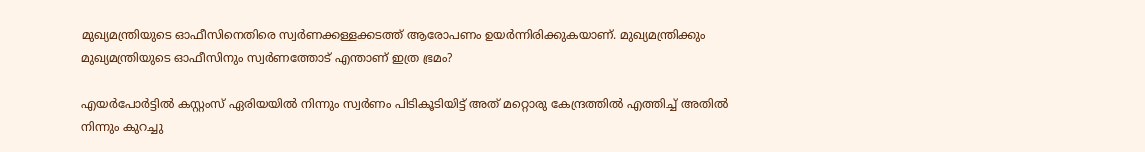മുഖ്യമന്ത്രിയുടെ ഓഫീസിനെതിരെ സ്വര്‍ണക്കള്ളക്കടത്ത് ആരോപണം ഉയര്‍ന്നിരിക്കുകയാണ്. മുഖ്യമന്ത്രിക്കും മുഖ്യമന്ത്രിയുടെ ഓഫീസിനും സ്വര്‍ണത്തോട് എന്താണ് ഇത്ര ഭ്രമം?

എയര്‍പോര്‍ട്ടില്‍ കസ്റ്റംസ് ഏരിയയില്‍ നിന്നും സ്വര്‍ണം പിടികൂടിയിട്ട് അത് മറ്റൊരു കേന്ദ്രത്തില്‍ എത്തിച്ച് അതില്‍ നിന്നും കുറച്ചു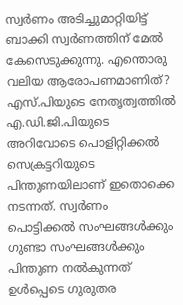സ്വര്‍ണം അടിച്ചുമാറ്റിയിട്ട് ബാക്കി സ്വര്‍ണത്തിന് മേല്‍ കേസെടുക്കുന്നു. എന്തൊരു വലിയ ആരോപണമാണിത്? എസ്.പിയുടെ നേതൃത്വത്തില്‍ എ.ഡി.ജി.പിയുടെ അറിവോടെ പൊളിറ്റിക്കല്‍ സെക്രട്ടറിയുടെ പിന്തുണയിലാണ് ഇതൊക്കെ നടന്നത്. സ്വര്‍ണം പൊട്ടിക്കല്‍ സംഘങ്ങള്‍ക്കും ഗുണ്ടാ സംഘങ്ങള്‍ക്കും പിന്തുണ നല്‍കുന്നത് ഉള്‍പ്പെടെ ഗുരുതര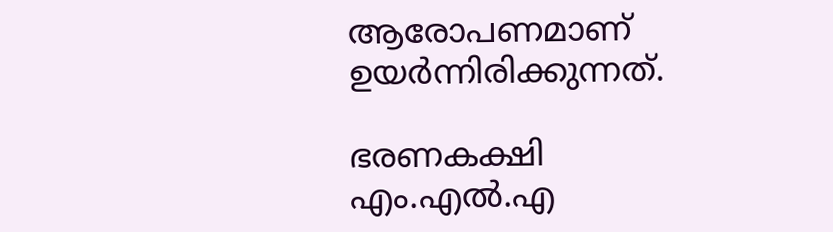ആരോപണമാണ് ഉയര്‍ന്നിരിക്കുന്നത്.

ഭരണകക്ഷി എം.എല്‍.എ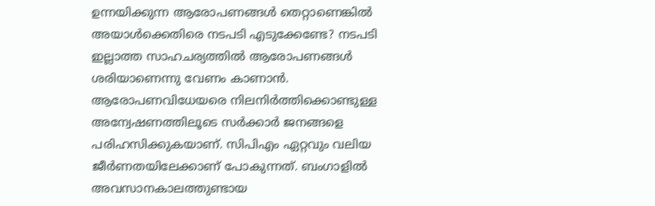ഉന്നയിക്കുന്ന ആരോപണങ്ങള്‍ തെറ്റാണെങ്കില്‍ അയാള്‍ക്കെതിരെ നടപടി എടുക്കേണ്ടേ? നടപടി ഇല്ലാത്ത സാഹചര്യത്തില്‍ ആരോപണങ്ങള്‍ ശരിയാണെന്നു വേണം കാണാന്‍. ആരോപണവിധേയരെ നിലനിര്‍ത്തിക്കൊണ്ടുള്ള അന്വേഷണത്തിലൂടെ സര്‍ക്കാര്‍ ജനങ്ങളെ പരിഹസിക്കുകയാണ്. സിപിഎം ഏറ്റവും വലിയ ജീര്‍ണതയിലേക്കാണ് പോകുന്നത്. ബംഗാളില്‍ അവസാനകാലത്തുണ്ടായ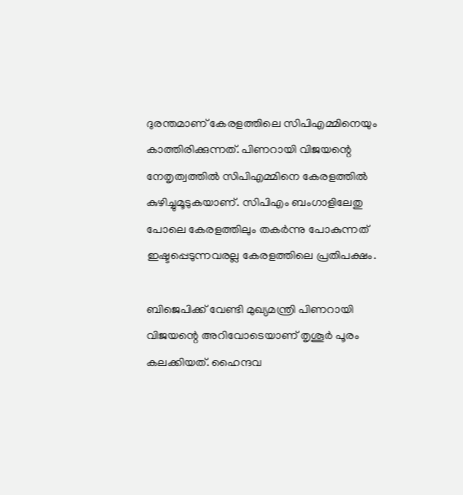ദുരന്തമാണ് കേരളത്തിലെ സിപിഎമ്മിനെയും കാത്തിരിക്കുന്നത്. പിണറായി വിജയന്റെ നേതൃത്വത്തില്‍ സിപിഎമ്മിനെ കേരളത്തില്‍ കുഴിച്ചുമൂടുകയാണ്. സിപിഎം ബംഗാളിലേതു പോലെ കേരളത്തിലും തകര്‍ന്നു പോകുന്നത് ഇഷ്ടപ്പെടുന്നവരല്ല കേരളത്തിലെ പ്രതിപക്ഷം.

ബിജെപിക്ക് വേണ്ടി മുഖ്യമന്ത്രി പിണറായി വിജയന്റെ അറിവോടെയാണ് തൃശൂര്‍ പൂരം കലക്കിയത്. ഹൈന്ദവ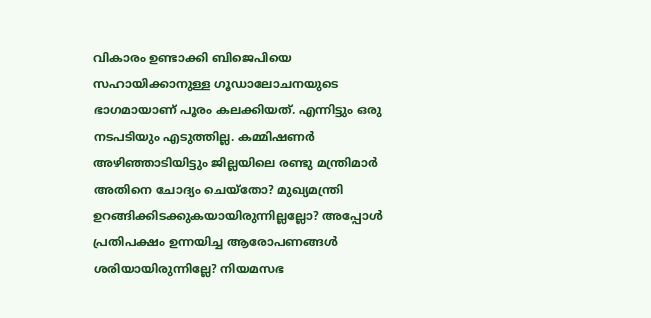വികാരം ഉണ്ടാക്കി ബിജെപിയെ സഹായിക്കാനുള്ള ഗൂഡാലോചനയുടെ ഭാഗമായാണ് പൂരം കലക്കിയത്. എന്നിട്ടും ഒരു നടപടിയും എടുത്തില്ല. കമ്മിഷണര്‍ അഴിഞ്ഞാടിയിട്ടും ജില്ലയിലെ രണ്ടു മന്ത്രിമാര്‍ അതിനെ ചോദ്യം ചെയ്‌തോ? മുഖ്യമന്ത്രി ഉറങ്ങിക്കിടക്കുകയായിരുന്നില്ലല്ലോ? അപ്പോള്‍ പ്രതിപക്ഷം ഉന്നയിച്ച ആരോപണങ്ങള്‍ ശരിയായിരുന്നില്ലേ? നിയമസഭ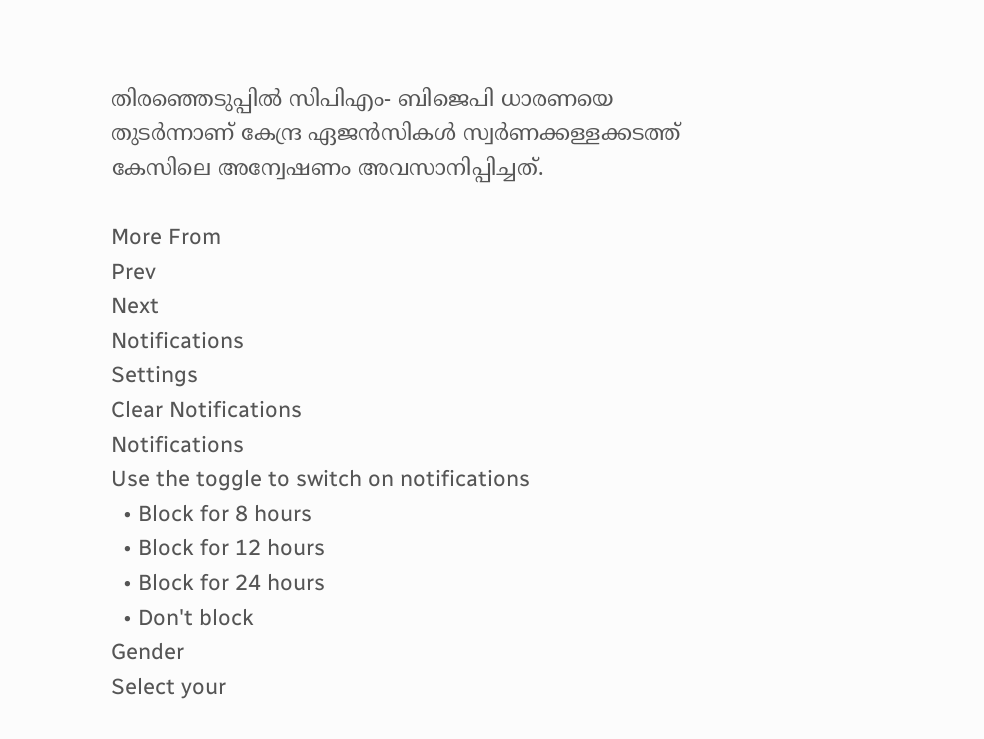തിരഞ്ഞെടുപ്പില്‍ സിപിഎം- ബിജെപി ധാരണയെ തുടര്‍ന്നാണ് കേന്ദ്ര ഏജന്‍സികള്‍ സ്വര്‍ണക്കള്ളക്കടത്ത് കേസിലെ അന്വേഷണം അവസാനിപ്പിച്ചത്.

More From
Prev
Next
Notifications
Settings
Clear Notifications
Notifications
Use the toggle to switch on notifications
  • Block for 8 hours
  • Block for 12 hours
  • Block for 24 hours
  • Don't block
Gender
Select your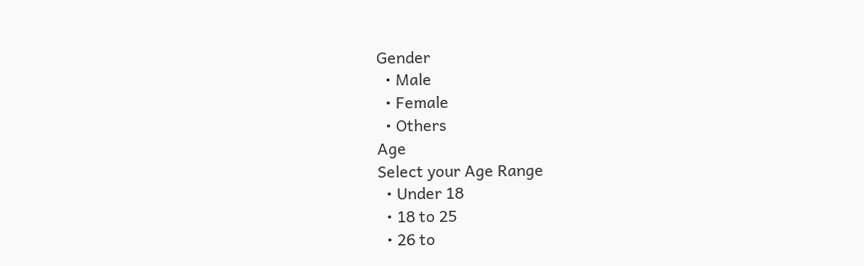Gender
  • Male
  • Female
  • Others
Age
Select your Age Range
  • Under 18
  • 18 to 25
  • 26 to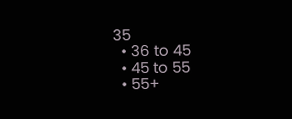35
  • 36 to 45
  • 45 to 55
  • 55+